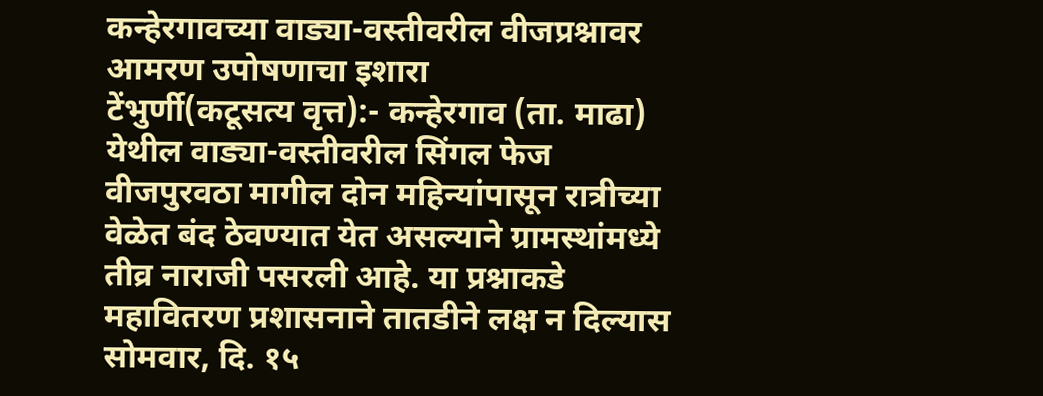कन्हेरगावच्या वाड्या-वस्तीवरील वीजप्रश्नावर आमरण उपोषणाचा इशारा
टेंभुर्णी(कटूसत्य वृत्त):- कन्हेरगाव (ता. माढा) येथील वाड्या-वस्तीवरील सिंगल फेज वीजपुरवठा मागील दोन महिन्यांपासून रात्रीच्या वेळेत बंद ठेवण्यात येत असल्याने ग्रामस्थांमध्ये तीव्र नाराजी पसरली आहे. या प्रश्नाकडे महावितरण प्रशासनाने तातडीने लक्ष न दिल्यास सोमवार, दि. १५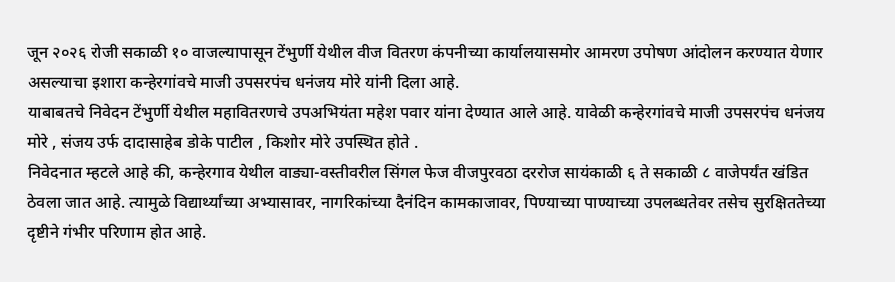जून २०२६ रोजी सकाळी १० वाजल्यापासून टेंभुर्णी येथील वीज वितरण कंपनीच्या कार्यालयासमोर आमरण उपोषण आंदोलन करण्यात येणार असल्याचा इशारा कन्हेरगांवचे माजी उपसरपंच धनंजय मोरे यांनी दिला आहे.
याबाबतचे निवेदन टेंभुर्णी येथील महावितरणचे उपअभियंता महेश पवार यांना देण्यात आले आहे. यावेळी कन्हेरगांवचे माजी उपसरपंच धनंजय मोरे , संजय उर्फ दादासाहेब डोके पाटील , किशोर मोरे उपस्थित होते .
निवेदनात म्हटले आहे की, कन्हेरगाव येथील वाड्या-वस्तीवरील सिंगल फेज वीजपुरवठा दररोज सायंकाळी ६ ते सकाळी ८ वाजेपर्यंत खंडित ठेवला जात आहे. त्यामुळे विद्यार्थ्यांच्या अभ्यासावर, नागरिकांच्या दैनंदिन कामकाजावर, पिण्याच्या पाण्याच्या उपलब्धतेवर तसेच सुरक्षिततेच्या दृष्टीने गंभीर परिणाम होत आहे.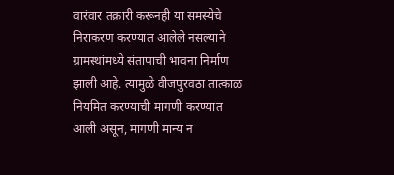वारंवार तक्रारी करूनही या समस्येचे निराकरण करण्यात आलेले नसल्याने ग्रामस्थांमध्ये संतापाची भावना निर्माण झाली आहे. त्यामुळे वीजपुरवठा तात्काळ नियमित करण्याची मागणी करण्यात आली असून, मागणी मान्य न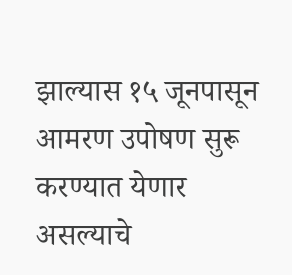झाल्यास १५ जूनपासून आमरण उपोषण सुरू करण्यात येणार असल्याचे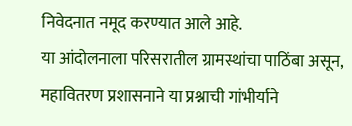निवेदनात नमूद करण्यात आले आहे.
या आंदोलनाला परिसरातील ग्रामस्थांचा पाठिंबा असून, महावितरण प्रशासनाने या प्रश्नाची गांभीर्याने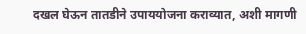दखल घेऊन तातडीने उपाययोजना कराव्यात, अशी मागणी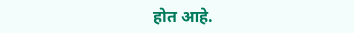होत आहे.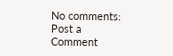No comments:
Post a Comment